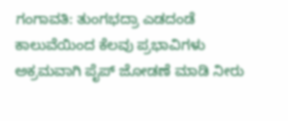ಗಂಗಾವತಿ: ತುಂಗಭದ್ರಾ ಎಡದಂಡೆ ಕಾಲುವೆಯಿಂದ ಕೆಲವು ಪ್ರಭಾವಿಗಳು ಅಕ್ರಮವಾಗಿ ಪೈಪ್ ಜೋಡಣೆ ಮಾಡಿ ನೀರು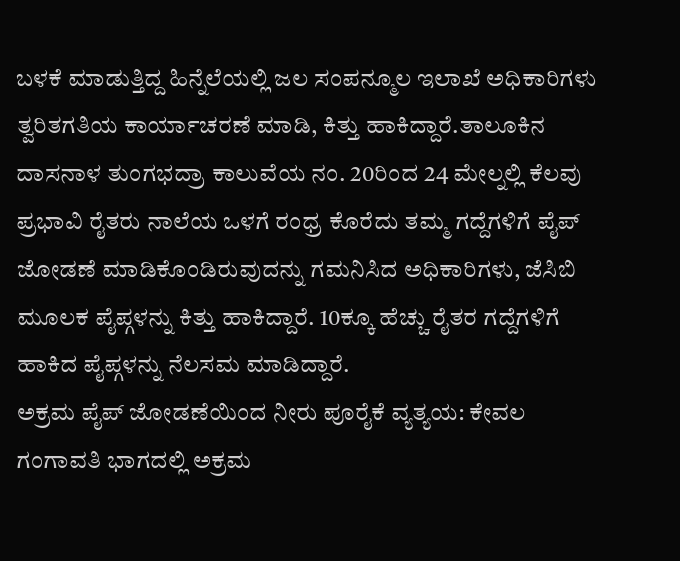ಬಳಕೆ ಮಾಡುತ್ತಿದ್ದ ಹಿನ್ನೆಲೆಯಲ್ಲಿ ಜಲ ಸಂಪನ್ಮೂಲ ಇಲಾಖೆ ಅಧಿಕಾರಿಗಳು ತ್ವರಿತಗತಿಯ ಕಾರ್ಯಾಚರಣೆ ಮಾಡಿ, ಕಿತ್ತು ಹಾಕಿದ್ದಾರೆ.ತಾಲೂಕಿನ ದಾಸನಾಳ ತುಂಗಭದ್ರಾ ಕಾಲುವೆಯ ನಂ. 20ರಿಂದ 24 ಮೇಲ್ನಲ್ಲಿ ಕೆಲವು ಪ್ರಭಾವಿ ರೈತರು ನಾಲೆಯ ಒಳಗೆ ರಂಧ್ರ ಕೊರೆದು ತಮ್ಮ ಗದ್ದೆಗಳಿಗೆ ಪೈಪ್ ಜೋಡಣೆ ಮಾಡಿಕೊಂಡಿರುವುದನ್ನು ಗಮನಿಸಿದ ಅಧಿಕಾರಿಗಳು, ಜೆಸಿಬಿ ಮೂಲಕ ಪೈಪ್ಗಳನ್ನು ಕಿತ್ತು ಹಾಕಿದ್ದಾರೆ. 10ಕ್ಕೂ ಹೆಚ್ಚು ರೈತರ ಗದ್ದೆಗಳಿಗೆ ಹಾಕಿದ ಪೈಪ್ಗಳನ್ನು ನೆಲಸಮ ಮಾಡಿದ್ದಾರೆ.
ಅಕ್ರಮ ಪೈಪ್ ಜೋಡಣೆಯಿಂದ ನೀರು ಪೂರೈಕೆ ವ್ಯತ್ಯಯ: ಕೇವಲ ಗಂಗಾವತಿ ಭಾಗದಲ್ಲಿ ಅಕ್ರಮ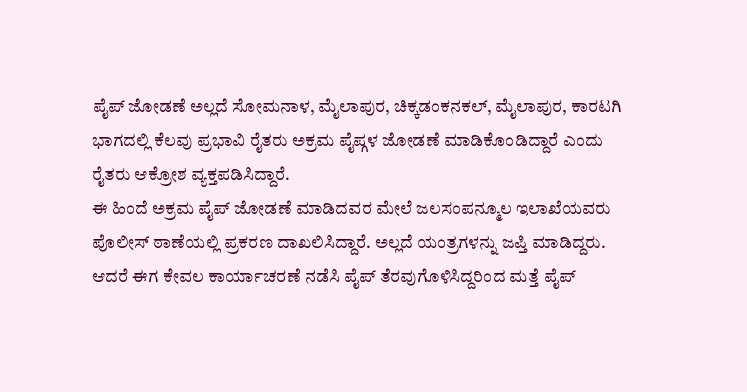ಪೈಪ್ ಜೋಡಣೆ ಅಲ್ಲದೆ ಸೋಮನಾಳ, ಮೈಲಾಪುರ, ಚಿಕ್ಕಡಂಕನಕಲ್, ಮೈಲಾಪುರ, ಕಾರಟಗಿ ಭಾಗದಲ್ಲಿ ಕೆಲವು ಪ್ರಭಾವಿ ರೈತರು ಅಕ್ರಮ ಪೈಪ್ಗಳ ಜೋಡಣೆ ಮಾಡಿಕೊಂಡಿದ್ದಾರೆ ಎಂದು ರೈತರು ಆಕ್ರೋಶ ವ್ಯಕ್ತಪಡಿಸಿದ್ದಾರೆ.
ಈ ಹಿಂದೆ ಅಕ್ರಮ ಪೈಪ್ ಜೋಡಣೆ ಮಾಡಿದವರ ಮೇಲೆ ಜಲಸಂಪನ್ಮೂಲ ಇಲಾಖೆಯವರು ಪೊಲೀಸ್ ಠಾಣೆಯಲ್ಲಿ ಪ್ರಕರಣ ದಾಖಲಿಸಿದ್ದಾರೆ. ಅಲ್ಲದೆ ಯಂತ್ರಗಳನ್ನು ಜಪ್ತಿ ಮಾಡಿದ್ದರು. ಆದರೆ ಈಗ ಕೇವಲ ಕಾರ್ಯಾಚರಣೆ ನಡೆಸಿ ಪೈಪ್ ತೆರವುಗೊಳಿಸಿದ್ದರಿಂದ ಮತ್ತೆ ಪೈಪ್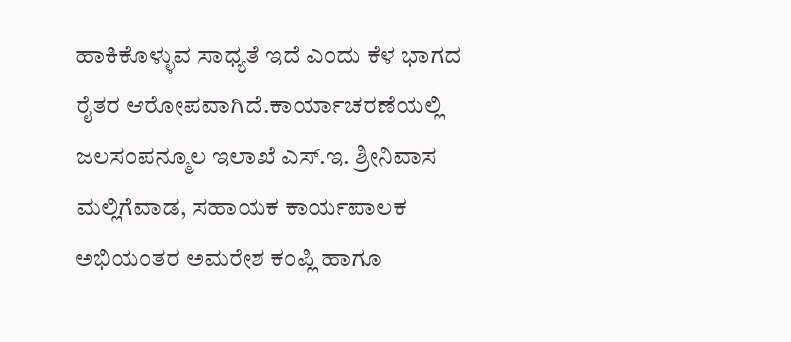ಹಾಕಿಕೊಳ್ಳುವ ಸಾಧ್ಯತೆ ಇದೆ ಎಂದು ಕೆಳ ಭಾಗದ ರೈತರ ಆರೋಪವಾಗಿದೆ.ಕಾರ್ಯಾಚರಣೆಯಲ್ಲಿ ಜಲಸಂಪನ್ಮೂಲ ಇಲಾಖೆ ಎಸ್.ಇ. ಶ್ರೀನಿವಾಸ ಮಲ್ಲಿಗೆವಾಡ, ಸಹಾಯಕ ಕಾರ್ಯಪಾಲಕ ಅಭಿಯಂತರ ಅಮರೇಶ ಕಂಪ್ಲಿ ಹಾಗೂ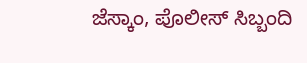ಜೆಸ್ಕಾಂ, ಪೊಲೀಸ್ ಸಿಬ್ಬಂದಿ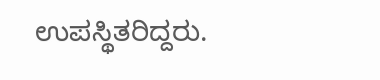ಉಪಸ್ಥಿತರಿದ್ದರು.